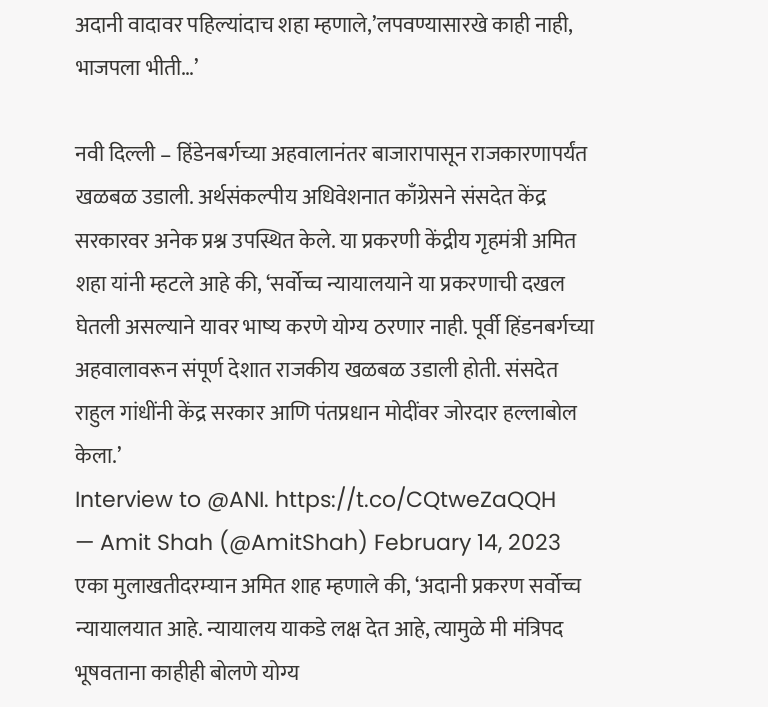अदानी वादावर पहिल्यांदाच शहा म्हणाले,’लपवण्यासारखे काही नाही, भाजपला भीती…’

नवी दिल्ली – हिंडेनबर्गच्या अहवालानंतर बाजारापासून राजकारणापर्यंत खळबळ उडाली. अर्थसंकल्पीय अधिवेशनात काँग्रेसने संसदेत केंद्र सरकारवर अनेक प्रश्न उपस्थित केले. या प्रकरणी केंद्रीय गृहमंत्री अमित शहा यांनी म्हटले आहे की, ‘सर्वोच्च न्यायालयाने या प्रकरणाची दखल घेतली असल्याने यावर भाष्य करणे योग्य ठरणार नाही. पूर्वी हिंडनबर्गच्या अहवालावरून संपूर्ण देशात राजकीय खळबळ उडाली होती. संसदेत राहुल गांधींनी केंद्र सरकार आणि पंतप्रधान मोदींवर जोरदार हल्लाबोल केला.’
Interview to @ANI. https://t.co/CQtweZaQQH
— Amit Shah (@AmitShah) February 14, 2023
एका मुलाखतीदरम्यान अमित शाह म्हणाले की, ‘अदानी प्रकरण सर्वोच्च न्यायालयात आहे. न्यायालय याकडे लक्ष देत आहे, त्यामुळे मी मंत्रिपद भूषवताना काहीही बोलणे योग्य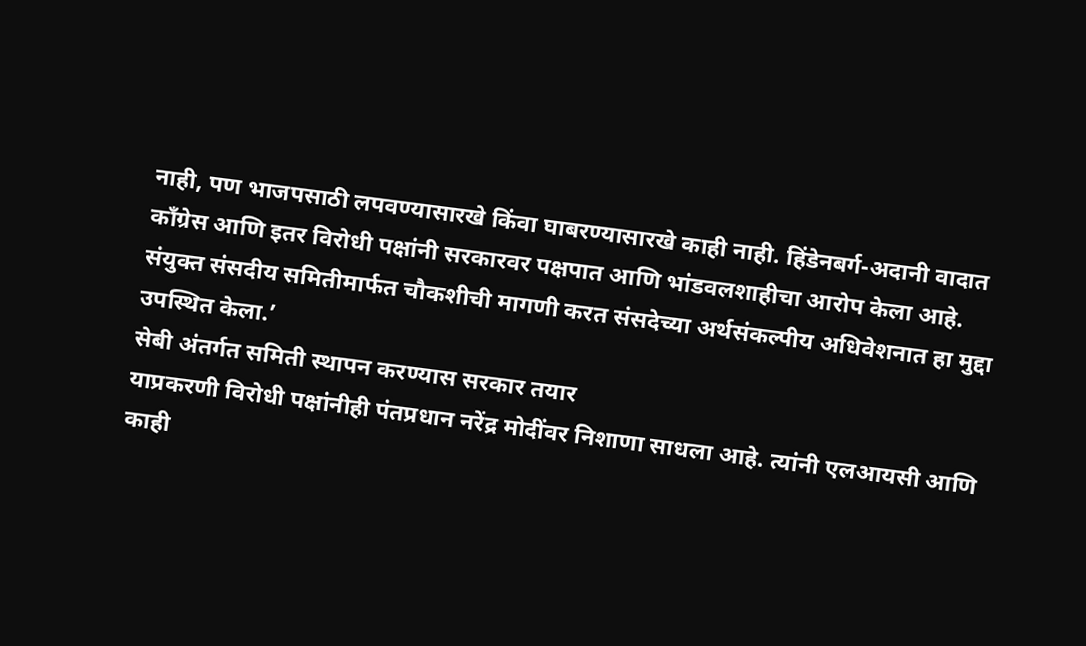नाही, पण भाजपसाठी लपवण्यासारखे किंवा घाबरण्यासारखे काही नाही. हिंडेनबर्ग-अदानी वादात काँग्रेस आणि इतर विरोधी पक्षांनी सरकारवर पक्षपात आणि भांडवलशाहीचा आरोप केला आहे. संयुक्त संसदीय समितीमार्फत चौकशीची मागणी करत संसदेच्या अर्थसंकल्पीय अधिवेशनात हा मुद्दा उपस्थित केला.’
सेबी अंतर्गत समिती स्थापन करण्यास सरकार तयार
याप्रकरणी विरोधी पक्षांनीही पंतप्रधान नरेंद्र मोदींवर निशाणा साधला आहे. त्यांनी एलआयसी आणि काही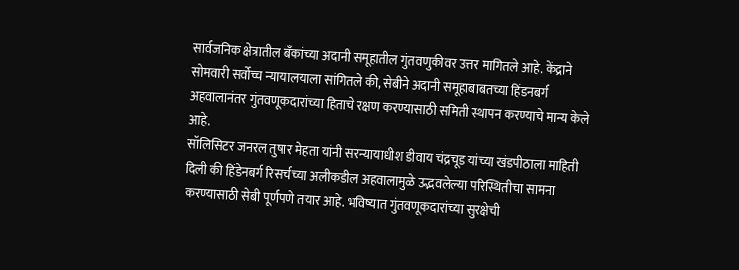सार्वजनिक क्षेत्रातील बँकांच्या अदानी समूहातील गुंतवणुकीवर उत्तर मागितले आहे. केंद्राने सोमवारी सर्वोच्च न्यायालयाला सांगितले की, सेबीने अदानी समूहाबाबतच्या हिंडनबर्ग अहवालानंतर गुंतवणूकदारांच्या हिताचे रक्षण करण्यासाठी समिती स्थापन करण्याचे मान्य केले आहे.
सॉलिसिटर जनरल तुषार मेहता यांनी सरन्यायाधीश डीवाय चंद्रचूड यांच्या खंडपीठाला माहिती दिली की हिंडेनबर्ग रिसर्चच्या अलीकडील अहवालामुळे उद्भवलेल्या परिस्थितीचा सामना करण्यासाठी सेबी पूर्णपणे तयार आहे. भविष्यात गुंतवणूकदारांच्या सुरक्षेची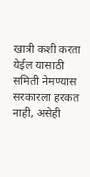खात्री कशी करता येईल यासाठी समिती नेमण्यास सरकारला हरकत नाही, असेही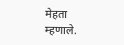मेहता म्हणाले.